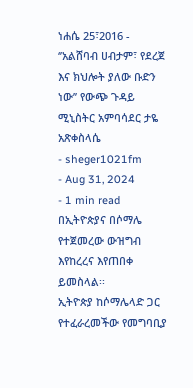ነሐሴ 25፣2016 - ‘’አልሸባብ ሀብታም፣ የደረጀ እና ክህሎት ያለው ቡድን ነው’’ የውጭ ጉዳይ ሚኒስትር አምባሳደር ታዬ አጽቀስላሴ
- sheger1021fm
- Aug 31, 2024
- 1 min read
በኢትዮጵያና በሶማሌ የተጀመረው ውዝግብ እየከረረና እየጠበቀ ይመስላል፡፡
ኢትዮጵያ ከሶማሌላድ ጋር የተፈራረመችው የመግባቢያ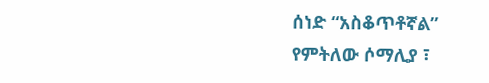ሰነድ “አስቆጥቶኛል” የምትለው ሶማሊያ ፣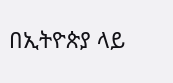በኢትዮጵያ ላይ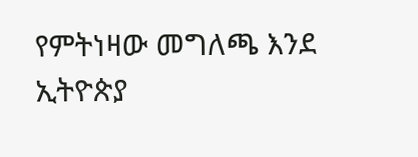የምትነዛው መግለጫ እንደ ኢትዮጵያ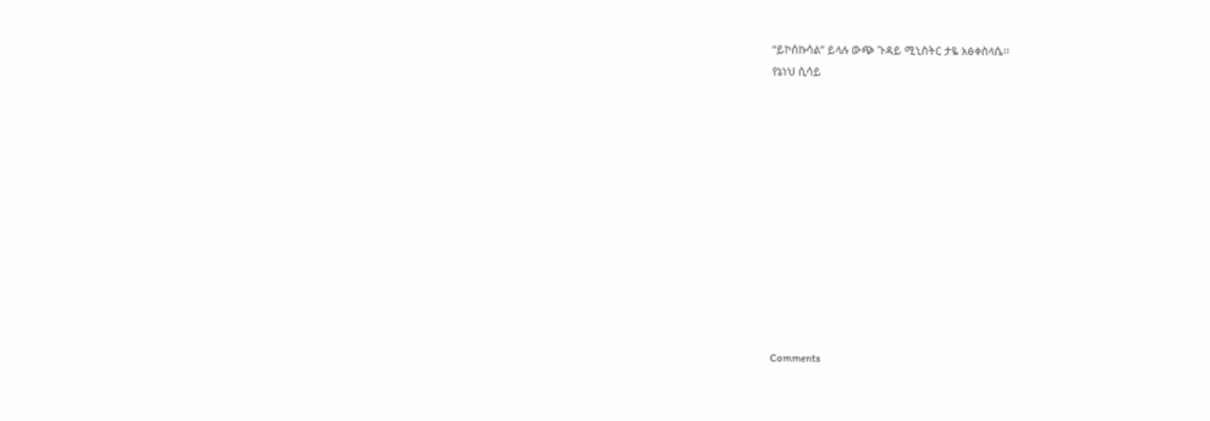“ይኮሰኩሳል” ይላሉ ውጭ ጉዳይ ሚኒስትር ታዬ አፅቀስላሴ፡፡
የኔነህ ሲሳይ












Comments